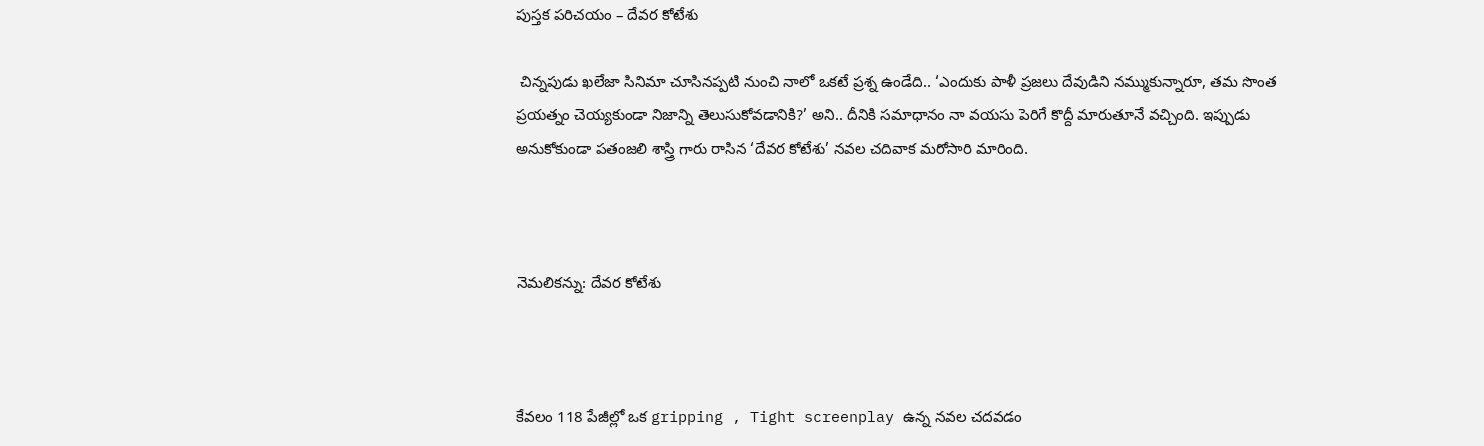పుస్తక పరిచయం – దేవర కోటేశు

 చిన్నపుడు ఖలేజా సినిమా చూసినప్పటి నుంచి నాలో ఒకటే ప్రశ్న ఉండేది.. ‘ఎందుకు పాళీ ప్రజలు దేవుడిని నమ్ముకున్నారూ, తమ సొంత ప్రయత్నం చెయ్యకుండా నిజాన్ని తెలుసుకోవడానికి?’ అని.. దీనికి సమాధానం నా వయసు పెరిగే కొద్దీ మారుతూనే వచ్చింది. ఇప్పుడు అనుకోకుండా పతంజలి శాస్త్రి గారు రాసిన ‘దేవర కోటేశు’ నవల చదివాక మరోసారి మారింది.



నెమలికన్ను: దేవర కోటేశు



కేవలం 118 పేజీల్లో ఒక gripping , Tight screenplay ఉన్న నవల చదవడం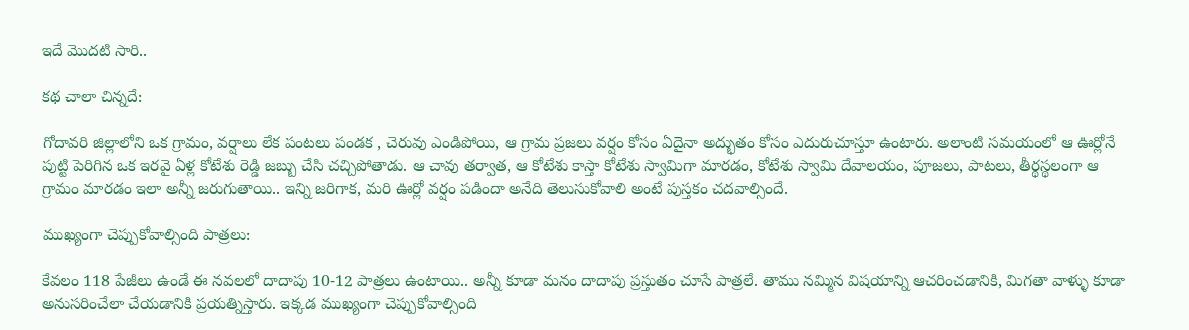ఇదే మొదటి సారి..

కథ చాలా చిన్నదే:

గోదావరి జిల్లాలోని ఒక గ్రామం, వర్షాలు లేక పంటలు పండక , చెరువు ఎండిపోయి, ఆ గ్రామ ప్రజలు వర్షం కోసం ఏదైనా అద్భుతం కోసం ఎదురుచూస్తూ ఉంటారు. అలాంటి సమయంలో ఆ ఊర్లోనే పుట్టి పెరిగిన ఒక ఇరవై ఏళ్ల కోటేశు రెడ్డి జబ్బు చేసి చచ్చిపోతాడు. ఆ చావు తర్వాత, ఆ కోటేశు కాస్తా కోటేశు స్వామిగా మారడం, కోటేశు స్వామి దేవాలయం, పూజలు, పాటలు, తీర్థస్థలంగా ఆ గ్రామం మారడం ఇలా అన్నీ జరుగుతాయి.. ఇన్ని జరిగాక, మరి ఊర్లో వర్షం పడిందా అనేది తెలుసుకోవాలి అంటే పుస్తకం చదవాల్సిందే.

ముఖ్యంగా చెప్పుకోవాల్సింది పాత్రలు:

కేవలం 118 పేజీలు ఉండే ఈ నవలలో దాదాపు 10-12 పాత్రలు ఉంటాయి.. అన్నీ కూడా మనం దాదాపు ప్రస్తుతం చూసే పాత్రలే. తాము నమ్మిన విషయాన్ని ఆచరించడానికి, మిగతా వాళ్ళు కూడా అనుసరించేలా చేయడానికి ప్రయత్నిస్తారు. ఇక్కడ ముఖ్యంగా చెప్పుకోవాల్సింది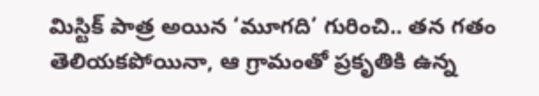మిస్టిక్ పాత్ర అయిన ‘మూగది’ గురించి.. తన గతం తెలియకపోయినా, ఆ గ్రామంతో ప్రకృతికి ఉన్న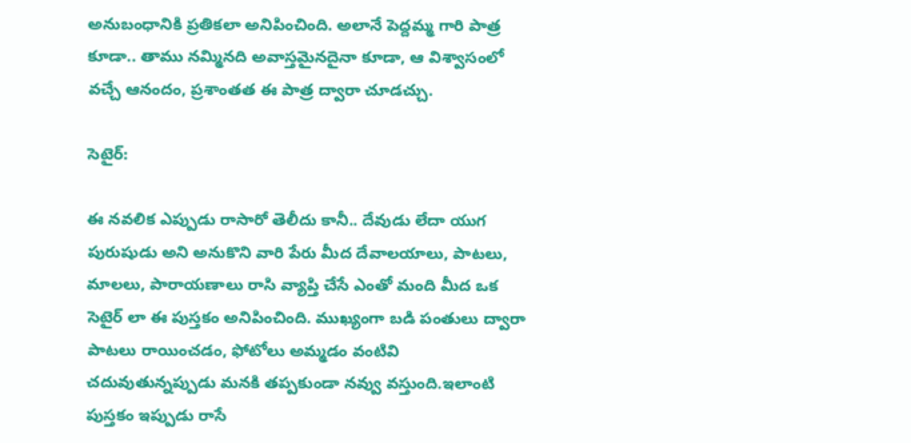అనుబంధానికి ప్రతికలా అనిపించింది. అలానే పెద్దమ్మ గారి పాత్ర కూడా.. తాము నమ్మినది అవాస్తమైనదైనా కూడా, ఆ విశ్వాసంలో వచ్చే ఆనందం, ప్రశాంతత ఈ పాత్ర ద్వారా చూడచ్చు.

సెటైర్:

ఈ నవలిక ఎప్పుడు రాసారో తెలీదు కానీ.. దేవుడు లేదా యుగ పురుషుడు అని అనుకొని వారి పేరు మీద దేవాలయాలు, పాటలు, మాలలు, పారాయణాలు రాసి వ్యాప్తి చేసే ఎంతో మంది మీద ఒక సెటైర్ లా ఈ పుస్తకం అనిపించింది. ముఖ్యంగా బడి పంతులు ద్వారా పాటలు రాయించడం, ఫోటోలు అమ్మడం వంటివి చదువుతున్నప్పుడు మనకి తప్పకుండా నవ్వు వస్తుంది.ఇలాంటి పుస్తకం ఇప్పుడు రాసే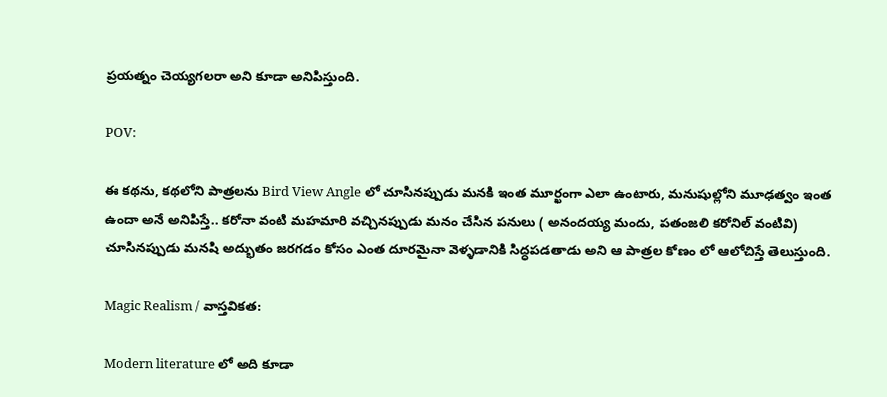ప్రయత్నం చెయ్యగలరా అని కూడా అనిపిస్తుంది.

POV:

ఈ కథను, కథలోని పాత్రలను Bird View Angle లో చూసినప్పుడు మనకి ఇంత మూర్ఖంగా ఎలా ఉంటారు, మనుషుల్లోని మూఢత్వం ఇంత ఉందా అనే అనిపిస్తే.. కరోనా వంటి మహమారి వచ్చినప్పుడు మనం చేసిన పనులు ( అనందయ్య మందు, పతంజలి కరోనిల్ వంటివి) చూసినప్పుడు మనషి అద్భుతం జరగడం కోసం ఎంత దూరమైనా వెళ్ళడానికి సిద్ధపడతాడు అని ఆ పాత్రల కోణం లో ఆలోచిస్తే తెలుస్తుంది.

Magic Realism / వాస్తవికత:

Modern literature లో అది కూడా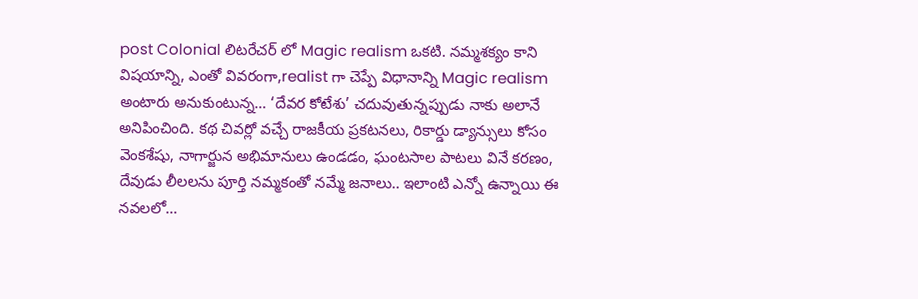post Colonial లిటరేచర్ లో Magic realism ఒకటి. నమ్మశక్యం కాని విషయాన్ని, ఎంతో వివరంగా,realist గా చెప్పే విధానాన్ని Magic realism అంటారు అనుకుంటున్న… ‘దేవర కోటేశు’ చదువుతున్నప్పుడు నాకు అలానే అనిపించింది. కథ చివర్లో వచ్చే రాజకీయ ప్రకటనలు, రికార్డు డ్యాన్సులు కోసం వెంకశేషు, నాగార్జున అభిమానులు ఉండడం, ఘంటసాల పాటలు వినే కరణం, దేవుడు లీలలను పూర్తి నమ్మకంతో నమ్మే జనాలు.. ఇలాంటి ఎన్నో ఉన్నాయి ఈ నవలలో…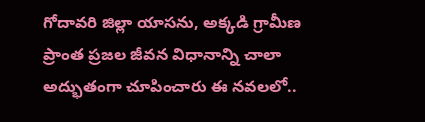గోదావరి జిల్లా యాసను, అక్కడి గ్రామీణ ప్రాంత ప్రజల జీవన విధానాన్ని చాలా అద్భుతంగా చూపించారు ఈ నవలలో..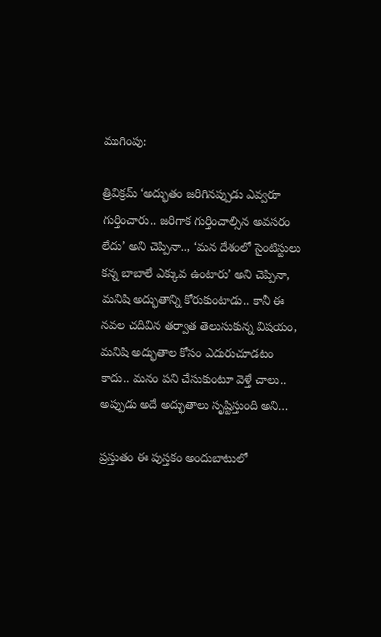ముగింపు:

త్రివిక్రమ్ ‘అద్భుతం జరిగినప్పుడు ఎవ్వరూ గుర్తించారు.. జరిగాక గుర్తించాల్సిన అవసరం లేదు’ అని చెప్పినా.., ‘మన దేశంలో సైంటిస్టులు కన్న బాబాలే ఎక్కువ ఉంటారు’ అని చెప్పినా, మనిషి అద్భుతాన్ని కోరుకుంటాడు.. కానీ ఈ నవల చదివిన తర్వాత తెలుసుకున్న విషయం, మనిషి అద్భుతాల కోసం ఎదురుచూడటం కాదు.. మనం పని చేసుకుంటూ వెళ్తే చాలు.. అప్పుడు అదే అద్భుతాలు సృష్టిస్తుంది అని…

ప్రస్తుతం ఈ పుస్తకం అందుబాటులో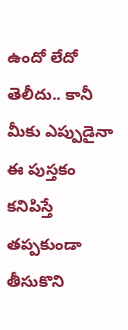ఉందో లేదో తెలీదు.. కానీ మీకు ఎప్పుడైనా ఈ పుస్తకం కనిపిస్తే తప్పకుండా తీసుకొని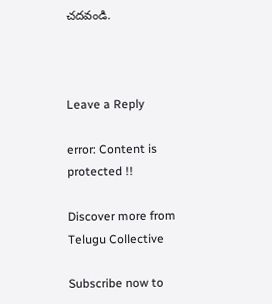చదవండి.



Leave a Reply

error: Content is protected !!

Discover more from Telugu Collective

Subscribe now to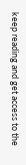keep reading and get access to the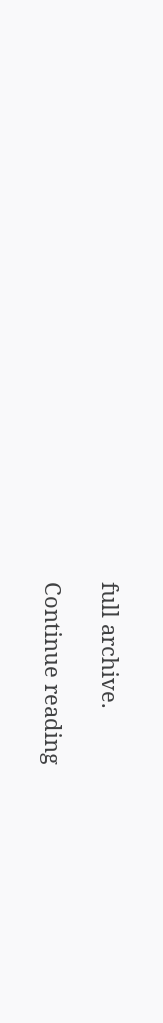full archive.

Continue reading